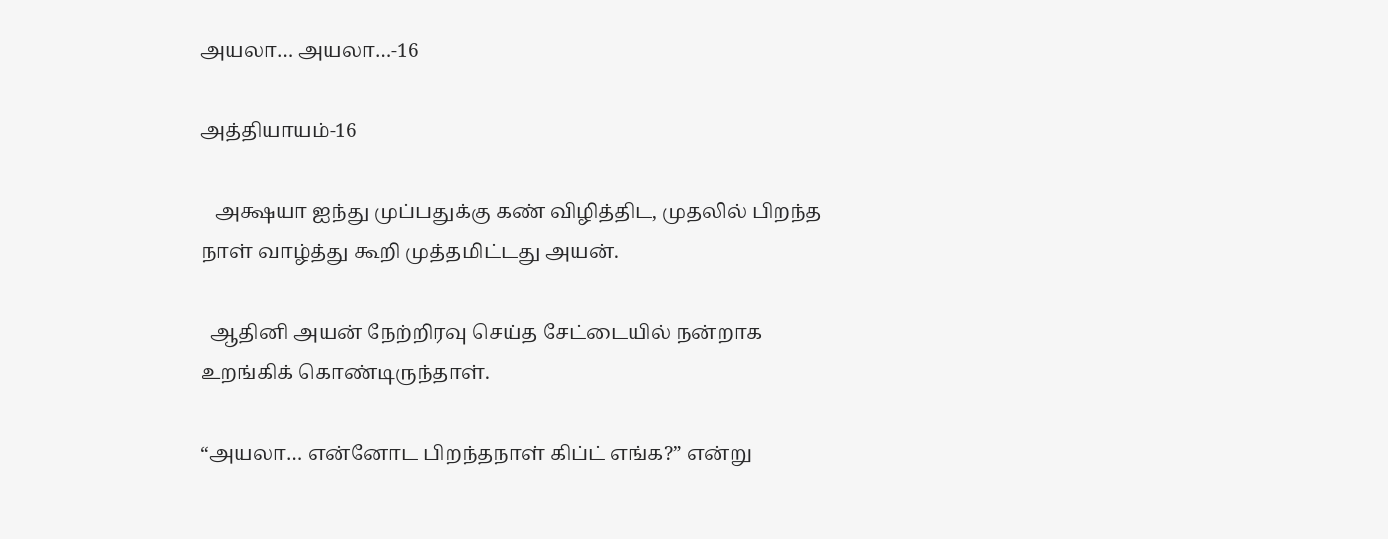அயலா… அயலா…-16

அத்தியாயம்-16

   அக்ஷயா ஐந்து முப்பதுக்கு கண் விழித்திட, முதலில் பிறந்த நாள் வாழ்த்து கூறி முத்தமிட்டது அயன்.

  ஆதினி அயன் நேற்றிரவு செய்த சேட்டையில் நன்றாக உறங்கிக் கொண்டிருந்தாள்.

“அயலா… என்னோட பிறந்தநாள் கிப்ட் எங்க?” என்று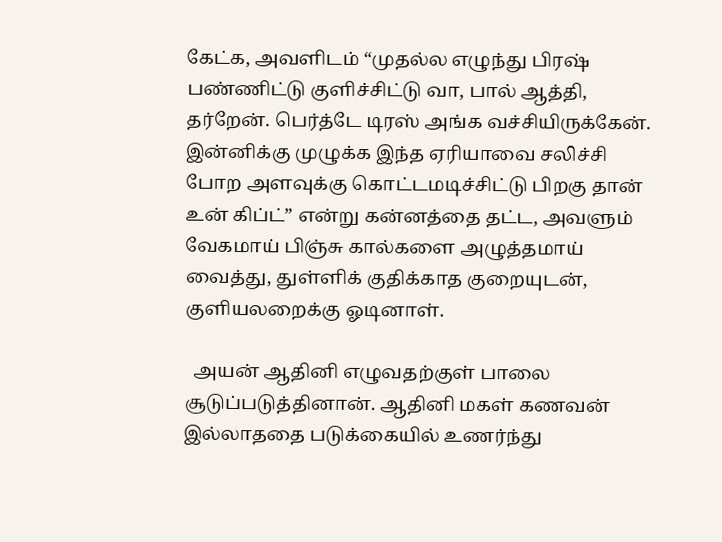கேட்க, அவளிடம் “முதல்ல எழுந்து பிரஷ் பண்ணிட்டு குளிச்சிட்டு வா, பால் ஆத்தி, தர்றேன். பெர்த்டே டிரஸ் அங்க வச்சியிருக்கேன். இன்னிக்கு முழுக்க இந்த ஏரியாவை சலிச்சி போற அளவுக்கு கொட்டமடிச்சிட்டு பிறகு தான் உன் கிப்ட்” என்று கன்னத்தை தட்ட, அவளும் வேகமாய் பிஞ்சு கால்களை அழுத்தமாய் வைத்து, துள்ளிக் குதிக்காத குறையுடன், குளியலறைக்கு ஓடினாள்.

  அயன் ஆதினி எழுவதற்குள் பாலை சூடுப்படுத்தினான். ஆதினி மகள் கணவன் இல்லாததை படுக்கையில் உணர்ந்து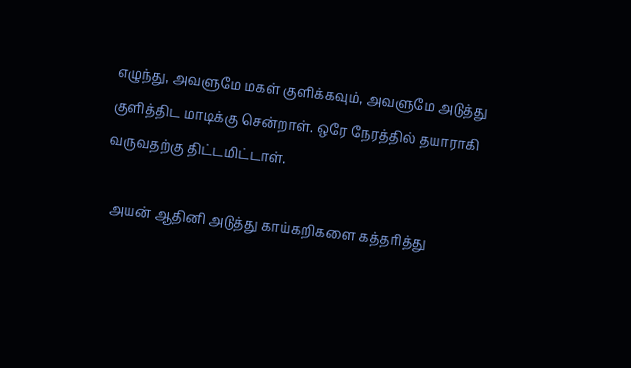எழுந்து, அவளுமே மகள் குளிக்கவும், அவளுமே அடுத்து குளித்திட மாடிக்கு சென்றாள்‌. ஒரே நேரத்தில் தயாராகி வருவதற்கு திட்டமிட்டாள்.

  அயன் ஆதினி அடுத்து காய்கறிகளை கத்தரித்து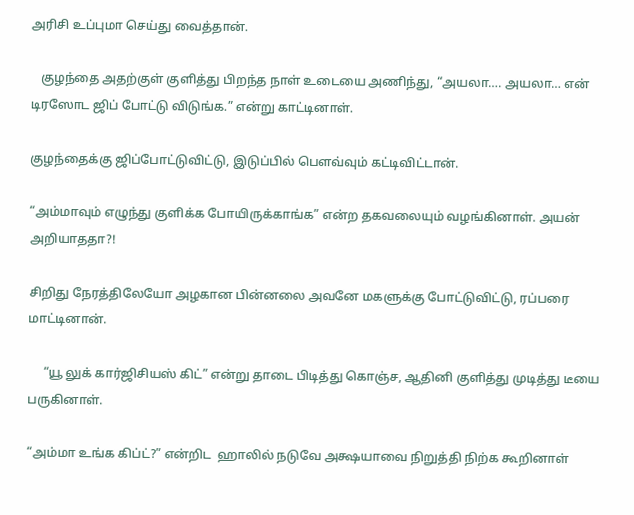அரிசி உப்புமா செய்து வைத்தான்.

   குழந்தை அதற்குள் குளித்து பிறந்த நாள் உடையை அணிந்து, “அயலா…. அயலா… என் டிரஸோட ஜிப் போட்டு விடுங்க.” என்று காட்டினாள்.

குழந்தைக்கு ஜிப்போட்டுவிட்டு, இடுப்பில் பௌவ்வும் கட்டிவிட்டான்.

“அம்மாவும் எழுந்து குளிக்க போயிருக்காங்க” என்ற தகவலையும் வழங்கினாள்‌. அயன் அறியாததா?!

சிறிது நேரத்திலேயோ அழகான பின்னலை அவனே மகளுக்கு போட்டுவிட்டு, ரப்பரை மாட்டினான்.

     “யூ லுக் கார்ஜிசியஸ் கிட்” என்று தாடை பிடித்து கொஞ்ச, ஆதினி குளித்து முடித்து டீயை பருகினாள்.

“அம்மா உங்க கிப்ட்?” என்றிட  ஹாலில் நடுவே அக்ஷயாவை நிறுத்தி நிற்க கூறினாள்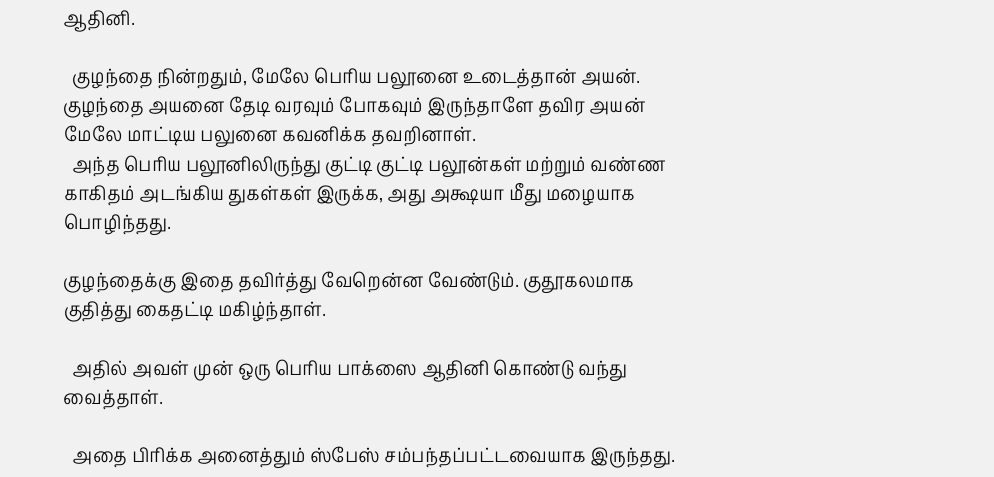ஆதினி.

  குழந்தை நின்றதும், மேலே பெரிய பலூனை உடைத்தான் அயன். குழந்தை அயனை தேடி வரவும் போகவும் இருந்தாளே தவிர அயன் மேலே மாட்டிய பலுனை கவனிக்க தவறினாள்.
  அந்த பெரிய பலூனிலிருந்து குட்டி குட்டி பலூன்கள் மற்றும் வண்ண காகிதம் அடங்கிய துகள்கள் இருக்க, அது அக்ஷயா மீது மழையாக பொழிந்தது.

குழந்தைக்கு இதை தவிர்த்து வேறென்ன வேண்டும். குதூகலமாக குதித்து கைதட்டி மகிழ்ந்தாள்.

  அதில் அவள் முன் ஒரு பெரிய பாக்ஸை ஆதினி கொண்டு வந்து வைத்தாள்.

  அதை பிரிக்க அனைத்தும் ஸ்பேஸ் சம்பந்தப்பட்டவையாக இருந்தது.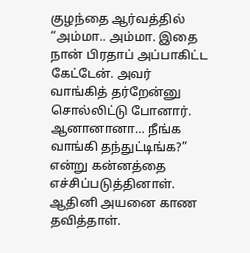குழந்தை ஆர்வத்தில் “அம்மா‌.. அம்மா. இதை நான் பிரதாப் அப்பாகிட்ட கேட்டேன்‌. அவர் வாங்கித் தர்றேன்னு சொல்லிட்டு போனார். ஆனானானா… நீங்க வாங்கி தந்துட்டிங்க?” என்று கன்னத்தை எச்சிப்படுத்தினாள். ஆதினி அயனை காண தவித்தாள்.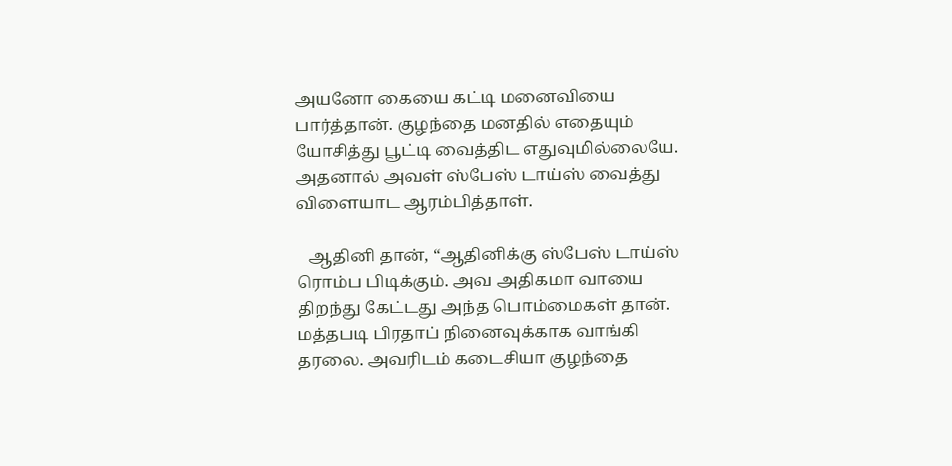அயனோ கையை கட்டி மனைவியை பார்த்தான். குழந்தை மனதில் எதையும் யோசித்து பூட்டி வைத்திட எதுவுமில்லையே. அதனால் அவள் ஸ்பேஸ் டாய்ஸ் வைத்து விளையாட ஆரம்பித்தாள்.

   ஆதினி தான், “ஆதினிக்கு ஸ்பேஸ் டாய்ஸ் ரொம்ப பிடிக்கும். அவ அதிகமா வாயை திறந்து கேட்டது அந்த பொம்மைகள் தான். மத்தபடி பிரதாப் நினைவுக்காக வாங்கி தரலை. அவரிடம் கடைசியா குழந்தை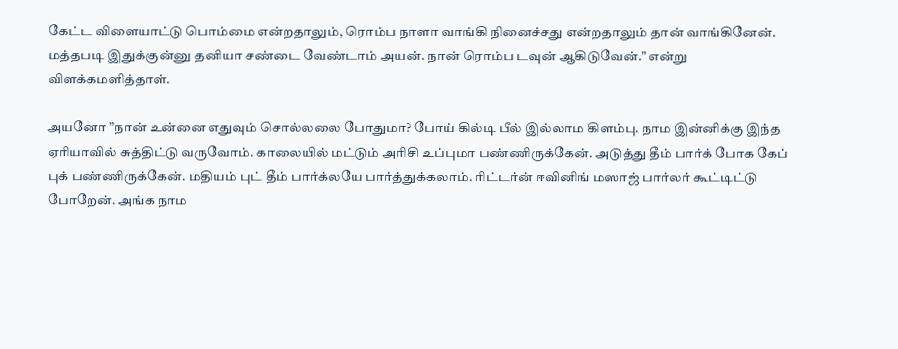கேட்ட விளையாட்டு பொம்மை என்றதாலும், ரொம்ப நாளா வாங்கி நினைச்சது என்றதாலும் தான் வாங்கினேன். மத்தபடி இதுக்குன்னு தனியா சண்டை வேண்டாம் அயன். நான் ரொம்ப டவுன் ஆகிடுவேன்.” என்று விளக்கமளித்தாள்.

அயனோ ”நான் உன்னை எதுவும் சொல்லலை போதுமா? போய் கில்டி பீல் இல்லாம கிளம்பு. நாம இன்னிக்கு இந்த ஏரியாவில் சுத்திட்டு வருவோம். காலையில் மட்டும் அரிசி உப்புமா பண்ணிருக்கேன். அடுத்து தீம் பார்க் போக கேப் புக் பண்ணிருக்கேன். மதியம் புட் தீம் பார்க்லயே பார்த்துக்கலாம். ரிட்டர்ன் ஈவினிங் மஸாஜ் பார்லர் கூட்டிட்டு போறேன். அங்க நாம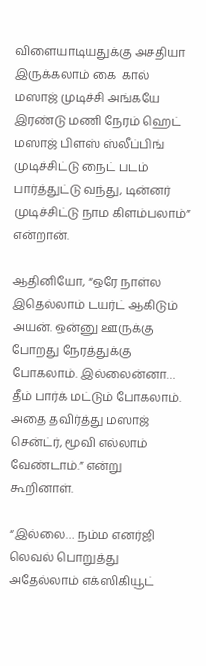விளையாடியதுக்கு அசதியா இருக்கலாம்‌ கை  கால் மஸாஜ் முடிச்சி அங்கயே இரண்டு மணி நேரம் ஹெட் மஸாஜ் பிளஸ் ஸ்லீப்பிங் முடிச்சிட்டு நைட் படம் பார்த்துட்டு வந்து, டின்னர் முடிச்சிட்டு நாம கிளம்பலாம்” என்றான்.

ஆதினியோ, “ஒரே நாள்ல இதெல்லாம் டயர்ட் ஆகிடும் அயன். ஒன்னு ஊருக்கு போறது நேரத்துக்கு போகலாம். இல்லைன்னா… தீம் பார்க் மட்டும் போகலாம். அதை தவிர்த்து மஸாஜ் சென்ட்ர், மூவி எல்லாம் வேண்டாம்.” என்று கூறினாள்.

“இல்லை… நம்ம எனர்ஜி லெவல் பொறுத்து அதேல்லாம் எக்ஸிகியூட்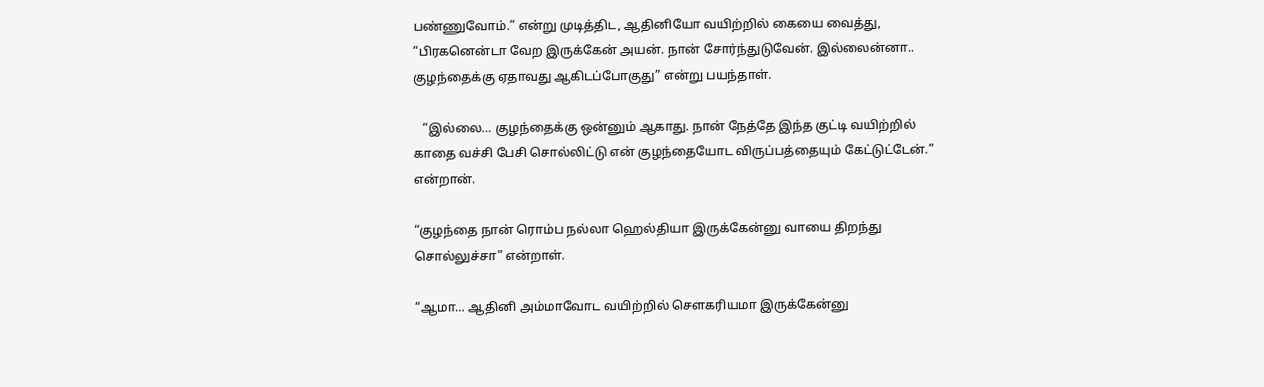பண்ணுவோம்.” என்று முடித்திட, ஆதினியோ வயிற்றில் கையை வைத்து, “பிரகனென்டா வேற இருக்கேன் அயன். நான் சோர்ந்துடுவேன். இல்லைன்னா.. குழந்தைக்கு ஏதாவது ஆகிடப்போகுது” என்று பயந்தாள்‌.

   “இல்லை… குழந்தைக்கு ஒன்னும் ஆகாது. நான் நேத்தே இந்த குட்டி வயிற்றில் காதை வச்சி பேசி சொல்லிட்டு என் குழந்தையோட விருப்பத்தையும்‌ கேட்டுட்டேன்.” என்றான்.

“குழந்தை நான் ரொம்ப நல்லா ஹெல்தியா இருக்கேன்‌னு வாயை திறந்து சொல்லுச்சா” என்றாள்.

“ஆமா… ஆதினி அம்மாவோட வயிற்றில் சௌகரியமா இருக்கேன்னு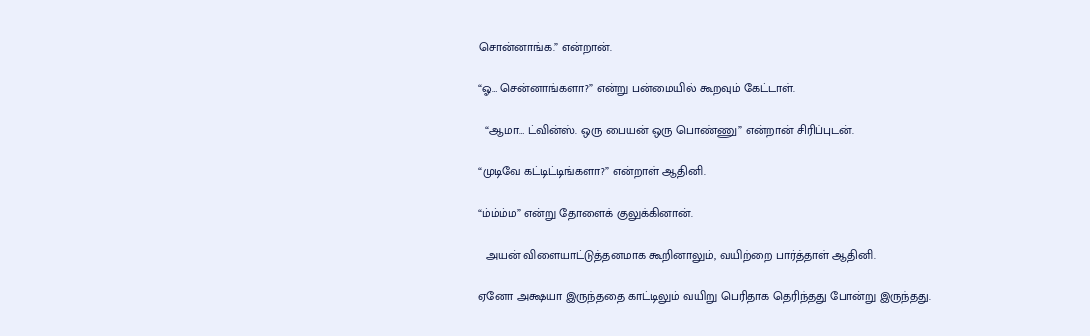சொன்னாங்க.” என்றான்.

“ஓ… சென்னாங்களா?” என்று பன்மையில் கூறவும் கேட்டாள்.

  “ஆமா… ட்வின்ஸ். ஒரு பையன் ஒரு பொண்ணு” என்றான் சிரிப்புடன்.

“முடிவே கட்டிட்டிங்களா?” என்றாள்‌ ஆதினி.

“ம்ம்ம்ம” என்று தோளைக் குலுக்கினான்.

  அயன் விளையாட்டுத்தனமாக கூறினாலும், வயிற்றை பார்த்தாள் ஆதினி.

ஏனோ அக்ஷயா இருந்ததை காட்டிலும் வயிறு பெரிதாக தெரிந்தது போன்று இருந்தது.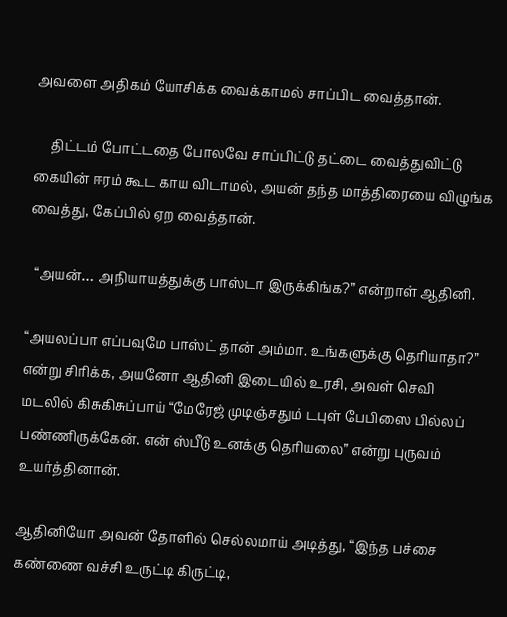அவளை அதிகம் யோசிக்க வைக்காமல் சாப்பிட வைத்தான்.

     திட்டம் போட்டதை போலவே சாப்பிட்டு தட்டை வைத்துவிட்டு கையின் ஈரம் கூட காய விடாமல், அயன் தந்த மாத்திரையை விழுங்க வைத்து, கேப்பில் ஏற வைத்தான்.

  “அயன்… அநியாயத்துக்கு பாஸ்டா இருக்கிங்க?” என்றாள் ஆதினி.

“அயலப்பா எப்பவுமே பாஸ்ட் தான் அம்மா. உங்களுக்கு தெரியாதா?” என்று சிரிக்க, அயனோ ஆதினி இடையில் உரசி, அவள் செவி மடலில் கிசுகிசுப்பாய் “மேரேஜ் முடிஞ்சதும் டபுள் பேபிஸை பில்லப் பண்ணிருக்கேன். என் ஸ்பீடு உனக்கு தெரியலை” என்று புருவம் உயர்த்தினான்.

ஆதினியோ அவன் தோளில் செல்லமாய் அடித்து, “இந்த பச்சை கண்ணை வச்சி உருட்டி கிருட்டி,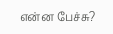என்ன பேச்சு?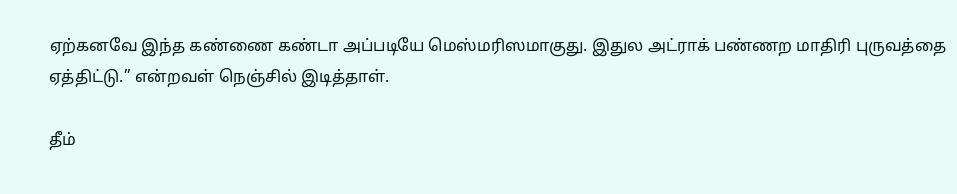ஏற்கனவே இந்த கண்ணை கண்டா அப்படியே மெஸ்மரிஸமாகுது‌. இதுல அட்ராக் பண்ணற மாதிரி புருவத்தை ஏத்திட்டு.” என்றவள் நெஞ்சில் இடித்தாள்.

தீம்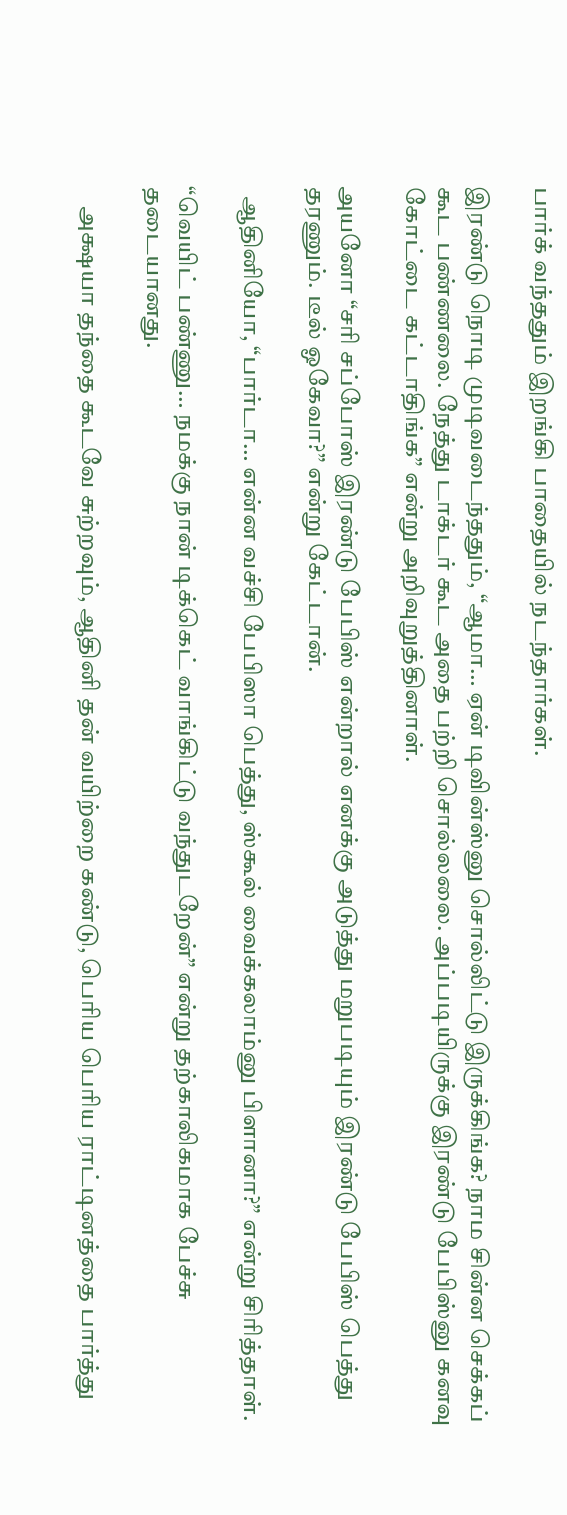பார்க் வந்ததும் இறங்கி பாதையில் நடந்தார்கள்.

இரண்டு நொடி முடிவடைந்ததும், “ஆமா… ஏன் டிவின்ஸ்னு சொல்லிட்டு இருக்கிங்க? நாம சின்ன செக்கப் கூட பண்ணலை. நேத்து டாக்டர் கூட அதை பற்றி சொல்லலை. அப்படியிருக்கு இரண்டு பேபிஸ்னு கனவு கோட்டை கட்டாதிங்க” என்று அறிவுறுத்தினாள்.

அயனோ “சரி சப்போஸ் இரண்டு பேபிஸ் என்றால் எனக்கு அடுத்து மறுபடியும் இரண்டு பேபிஸ் பெத்து தரணும். டீல் ஓகேவா?” என்று கேட்டான்.

  ஆதினியோ, “பார்டா… என்ன வச்சி பேபிஸா பெத்து, ஸ்கூல் வைக்கலாம்னு பிளானா?” என்று சிரித்தாள்.

“வெயிட் பண்ணு… நமக்கு நான் டிக்கெட் வாங்கிட்டு வந்துடறேன்” என்று தற்காலிகமாக பேச்சு தடையானது.

    அக்ஷயா தந்தை கூடவே சுற்றவும், ஆதினி தன் வயிற்றை கண்டு, பெரிய பெரிய ராட்டினத்தை பார்த்து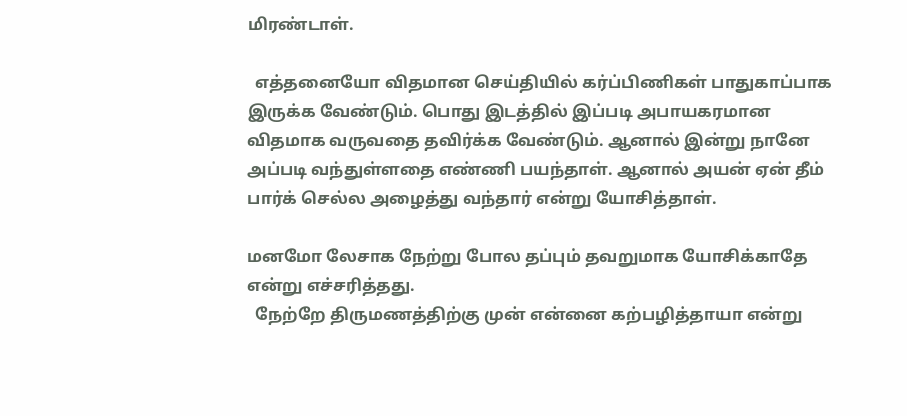மிரண்டாள்‌.

  எத்தனையோ விதமான செய்தியில் கர்ப்பிணிகள் பாதுகாப்பாக இருக்க வேண்டும். பொது இடத்தில் இப்படி அபாயகரமான விதமாக வருவதை தவிர்க்க வேண்டும். ஆனால் இன்று நானே அப்படி வந்துள்ளதை எண்ணி பயந்தாள். ஆனால் அயன் ஏன் தீம் பார்க் செல்ல அழைத்து வந்தார் என்று யோசித்தாள்.

மனமோ லேசாக நேற்று போல தப்பும் தவறுமாக யோசிக்காதே என்று எச்சரித்தது.
  நேற்றே திருமணத்திற்கு முன் என்னை கற்பழித்தாயா என்று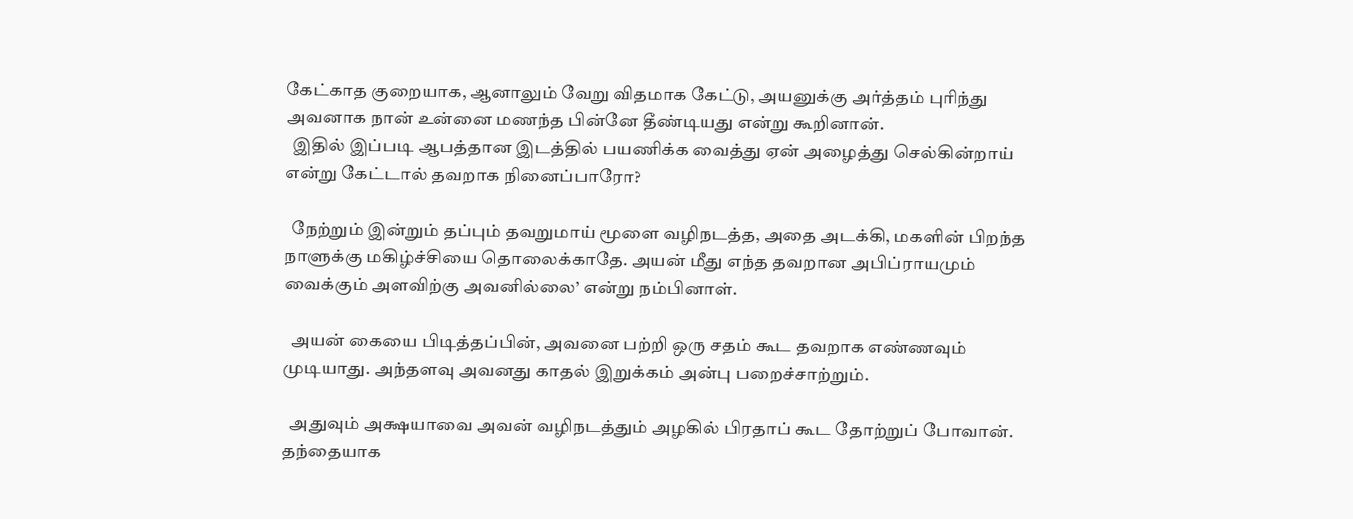கேட்காத குறையாக, ஆனாலும் வேறு விதமாக கேட்டு, அயனுக்கு அர்த்தம் புரிந்து அவனாக நான் உன்னை மணந்த பின்னே தீண்டியது என்று கூறினான்.
  இதில் இப்படி ஆபத்தான இடத்தில் பயணிக்க வைத்து ஏன் அழைத்து செல்கின்றாய் என்று கேட்டால் தவறாக நினைப்பாரோ?

  நேற்றும் இன்றும் தப்பும் தவறுமாய் மூளை வழிநடத்த, அதை அடக்கி, மகளின் பிறந்த நாளுக்கு மகிழ்ச்சியை தொலைக்காதே. அயன் மீது எந்த தவறான அபிப்ராயமும் வைக்கும் அளவிற்கு அவனில்லை’ என்று நம்பினாள்.

  அயன் கையை பிடித்தப்பின், அவனை பற்றி ஒரு சதம் கூட தவறாக எண்ணவும் முடியாது. அந்தளவு அவனது காதல் இறுக்கம் அன்பு பறைச்சாற்றும்‌.

  அதுவும் அக்ஷயாவை அவன் வழிநடத்தும் அழகில் பிரதாப் கூட தோற்றுப் போவான். தந்தையாக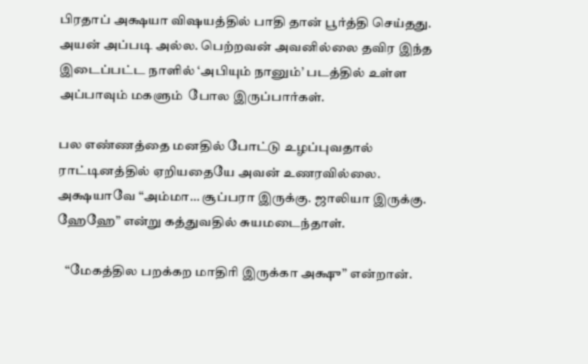பிரதாப் அக்ஷயா விஷயத்தில் பாதி தான் பூர்த்தி செய்தது‌. அயன் அப்படி அல்ல. பெற்றவன் அவனில்லை தவிர இந்த இடைப்பட்ட நாளில் ‘அபியும் நானும்’ படத்தில் உள்ள அப்பாவும் மகளும்  போல இருப்பார்கள்.

பல எண்ணத்தை மனதில் போட்டு உழப்புவதால் ராட்டினத்தில் ஏறியதையே அவன் உணரவில்லை. அக்ஷயாவே “அம்மா… சூப்பரா இருக்கு. ஜாலியா இருக்கு. ஹேஹே” என்று கத்துவதில் சுயமடைந்தாள்.

   “மேகத்தில பறக்கற மாதிரி இருக்கா அக்ஷு” என்றான்.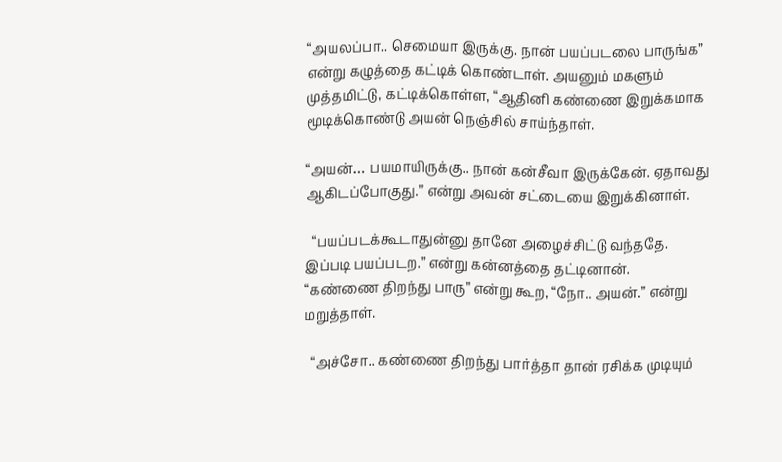“அயலப்பா.. செமையா இருக்கு. நான் பயப்படலை பாருங்க” என்று கழுத்தை கட்டிக் கொண்டாள். அயனும் மகளும் முத்தமிட்டு, கட்டிக்கொள்ள, “ஆதினி கண்ணை இறுக்கமாக மூடிக்கொண்டு அயன் நெஞ்சில் சாய்ந்தாள்.

“அயன்… பயமாயிருக்கு.. நான் கன்சீவா இருக்கேன். ஏதாவது ஆகிடப்போகுது.” என்று அவன் சட்டையை இறுக்கினாள்.

  “பயப்படக்கூடாதுன்னு தானே அழைச்சிட்டு வந்ததே. இப்படி பயப்படற.” என்று கன்னத்தை தட்டினான்.
“கண்ணை திறந்து பாரு” என்று கூற, “நோ.. அயன்.” என்று மறுத்தாள்.

  “அச்சோ.. கண்ணை திறந்து பார்த்தா தான் ரசிக்க முடியும்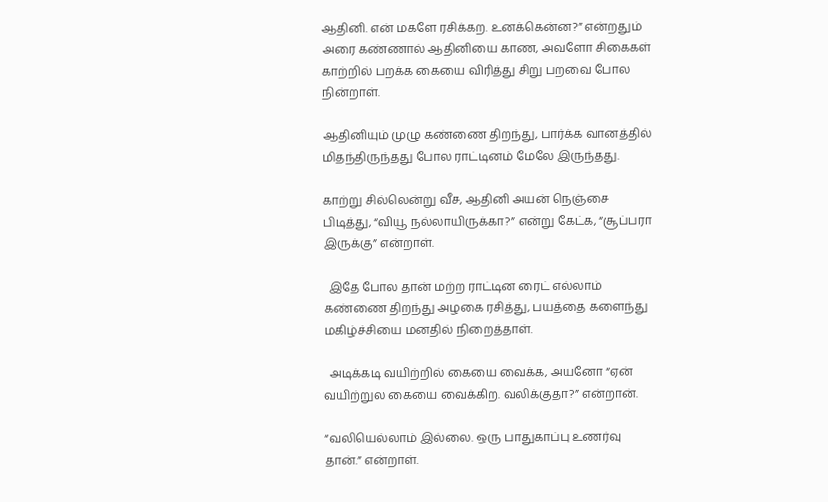ஆதினி. என் மகளே ரசிக்கற. உனக்கென்ன?” என்றதும் அரை கண்ணால் ஆதினியை காண, அவளோ சிகைகள் காற்றில் பறக்க கையை விரித்து சிறு பறவை போல நின்றாள்‌.

ஆதினியும் முழு கண்ணை திறந்து, பார்க்க வானத்தில் மிதந்திருந்தது போல ராட்டினம் மேலே இருந்தது.

காற்று சில்லென்று வீச, ஆதினி அயன் நெஞ்சை பிடித்து, “வியூ நல்லாயிருக்கா?” என்று கேட்க, “சூப்பரா இருக்கு” என்றாள்.

  இதே போல தான் மற்ற ராட்டின ரைட் எல்லாம் கண்ணை திறந்து அழகை ரசித்து, பயத்தை களைந்து மகிழ்ச்சியை மனதில் நிறைத்தாள்.

  அடிக்கடி வயிற்றில் கையை வைக்க, அயனோ “ஏன் வயிற்றுல கையை வைக்கிற. வலிக்குதா?” என்றான்.

“வலியெல்லாம் இல்லை. ஒரு பாதுகாப்பு உணர்வு தான்.” என்றாள்.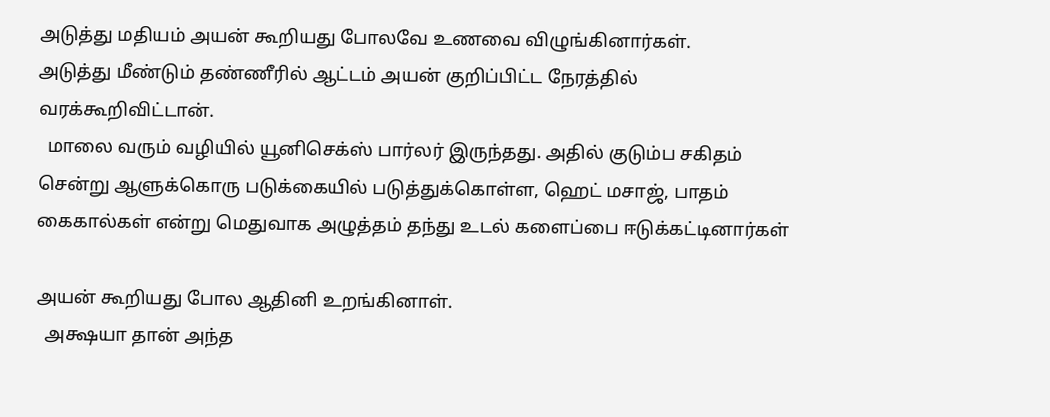அடுத்து மதியம் அயன் கூறியது போலவே உணவை விழுங்கினார்கள்.
அடுத்து மீண்டும் தண்ணீரில் ஆட்டம்‌ அயன் குறிப்பிட்ட நேரத்தில் வரக்கூறிவிட்டான்.
  மாலை வரும் வழியில் யூனிசெக்ஸ் பார்லர் இருந்தது. அதில் குடும்ப சகிதம் சென்று ஆளுக்கொரு படுக்கையில் படுத்துக்கொள்ள, ஹெட் மசாஜ், பாதம் கைகால்கள் என்று மெதுவாக அழுத்தம் தந்து உடல் களைப்பை ஈடுக்கட்டினார்கள்‌

அயன் கூறியது போல ஆதினி உறங்கினாள்.
  அக்ஷயா தான் அந்த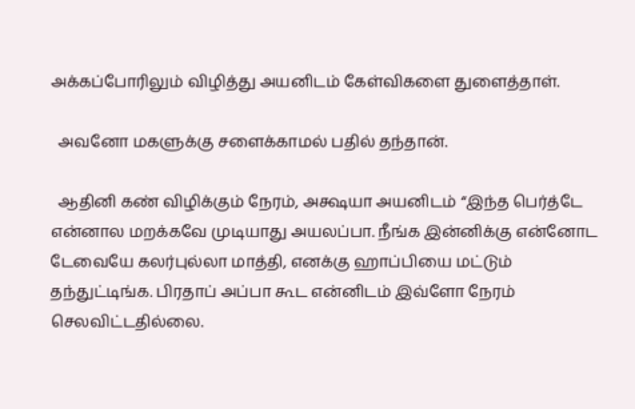அக்கப்போரிலும் விழித்து அயனிடம் கேள்விகளை துளைத்தாள்.

  அவனோ மகளுக்கு சளைக்காமல் பதில் தந்தான்.

  ஆதினி கண் விழிக்கும் நேரம், அக்ஷயா அயனிடம் “இந்த பெர்த்டே என்னால மறக்கவே முடியாது அயலப்பா. நீங்க இன்னிக்கு என்னோட டேவையே கலர்புல்லா மாத்தி, எனக்கு ஹாப்பியை மட்டும் தந்துட்டிங்க. பிரதாப் அப்பா கூட என்னிடம் இவ்ளோ நேரம் செலவிட்டதில்லை‌.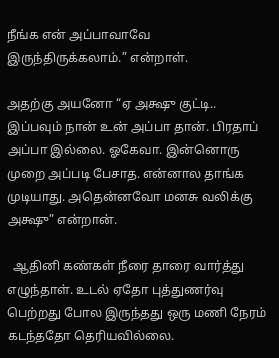நீங்க என் அப்பாவாவே இருந்திருக்கலாம்.” என்றாள்.

அதற்கு அயனோ “ஏ அக்ஷு குட்டி.. இப்பவும் நான் உன் அப்பா தான். பிரதாப் அப்பா இல்லை. ஓகேவா. இன்னொரு முறை அப்படி பேசாத. என்னால தாங்க முடியாது‌. அதென்னவோ மனசு வலிக்கு அக்ஷு” என்றான்.

  ஆதினி கண்கள் நீரை தாரை வார்த்து எழுந்தாள். உடல் ஏதோ புத்துணர்வு பெற்றது போல இருந்தது‌ ஒரு மணி நேரம் கடந்ததோ தெரியவில்லை.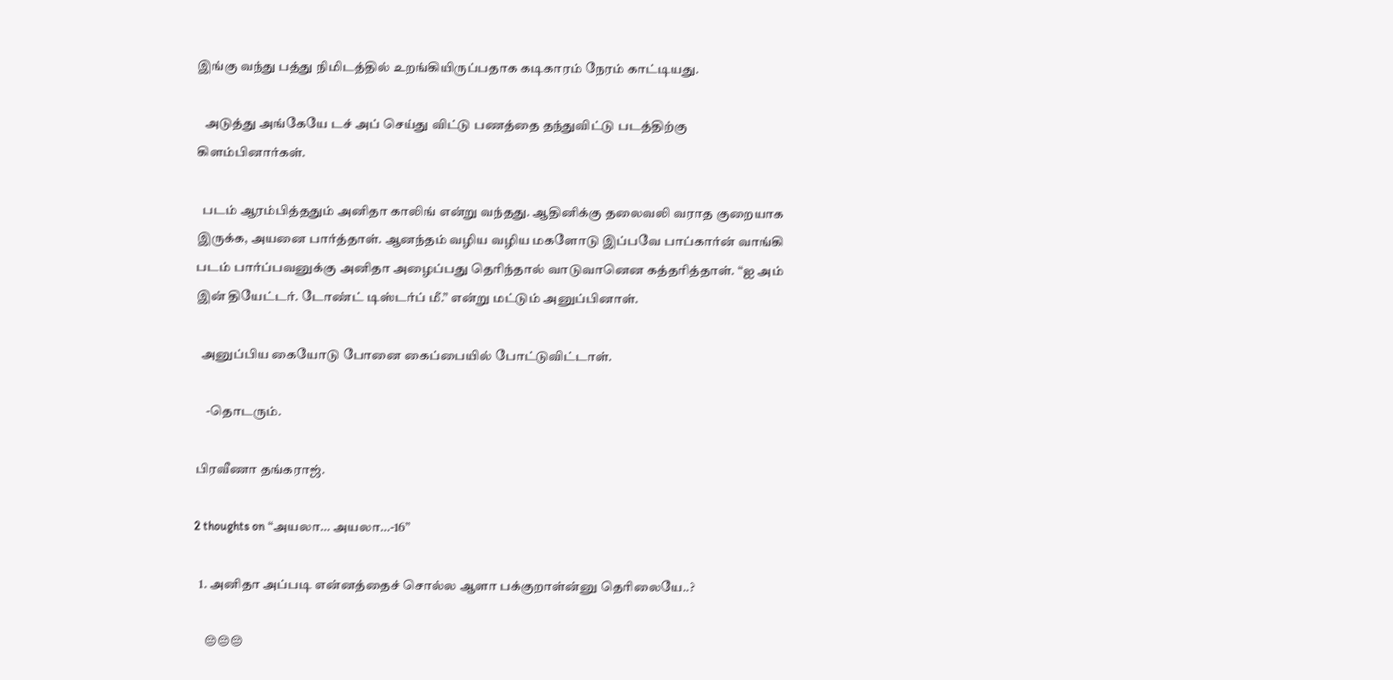இங்கு வந்து பத்து நிமிடத்தில் உறங்கியிருப்பதாக கடிகாரம் நேரம் காட்டியது.

   அடுத்து அங்கேயே டச் அப் செய்து விட்டு பணத்தை தந்துவிட்டு படத்திற்கு கிளம்பினார்கள்.

  படம் ஆரம்பித்ததும் அனிதா காலிங் என்று வந்தது. ஆதினிக்கு தலைவலி வராத குறையாக இருக்க, அயனை பார்த்தாள். ஆனந்தம் வழிய வழிய மகளோடு இப்பவே பாப்கார்ன் வாங்கி படம் பார்ப்பவனுக்கு அனிதா அழைப்பது தெரிந்தால் வாடுவானென கத்தரித்தாள். “ஐ அம் இன் தியேட்டர். டோண்ட் டிஸ்டர்ப் மீ.” என்று மட்டும் அனுப்பினாள்.

  அனுப்பிய கையோடு போனை கைப்பையில் போட்டுவிட்டாள்.

    -தொடரும்.

பிரவீணா தங்கராஜ்.

2 thoughts on “அயலா… அயலா…-16”

  1. அனிதா அப்படி என்னத்தைச் சொல்ல ஆளா பக்குறாள்ன்னு தெரிலையே..?

    😔😔😔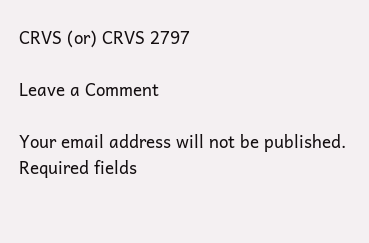CRVS (or) CRVS 2797

Leave a Comment

Your email address will not be published. Required fields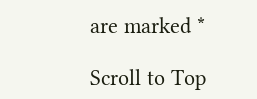are marked *

Scroll to Top